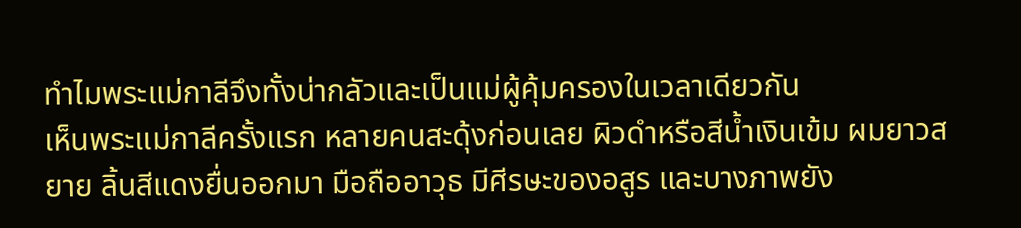ทำไมพระแม่กาลีจึงทั้งน่ากลัวและเป็นแม่ผู้คุ้มครองในเวลาเดียวกัน
เห็นพระแม่กาลีครั้งแรก หลายคนสะดุ้งก่อนเลย ผิวดำหรือสีน้ำเงินเข้ม ผมยาวสยาย ลิ้นสีแดงยื่นออกมา มือถืออาวุธ มีศีรษะของอสูร และบางภาพยัง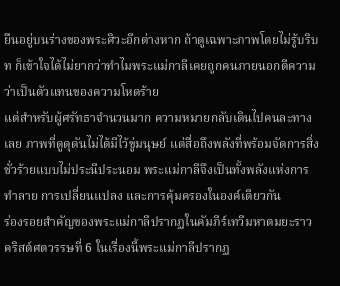ยืนอยู่บนร่างของพระศิวะอีกต่างหาก ถ้าดูเฉพาะภาพโดยไม่รู้บริบท ก็เข้าใจได้ไม่ยากว่าทำไมพระแม่กาลีเคยถูกคนภายนอกตีความว่าเป็นตัวแทนของความโหดร้าย
แต่สำหรับผู้ศรัทธาจำนวนมาก ความหมายกลับเดินไปคนละทางเลย ภาพที่ดูดุดันไม่ได้มีไว้ขู่มนุษย์ แต่สื่อถึงพลังที่พร้อมจัดการสิ่งชั่วร้ายแบบไม่ประนีประนอม พระแม่กาลีจึงเป็นทั้งพลังแห่งการทำลาย การเปลี่ยนแปลง และการคุ้มครองในองค์เดียวกัน
ร่องรอยสำคัญของพระแม่กาลีปรากฏในคัมภีร์เทวีมหาตมยะราวคริสต์ศตวรรษที่ 6 ในเรื่องนี้พระแม่กาลีปรากฏ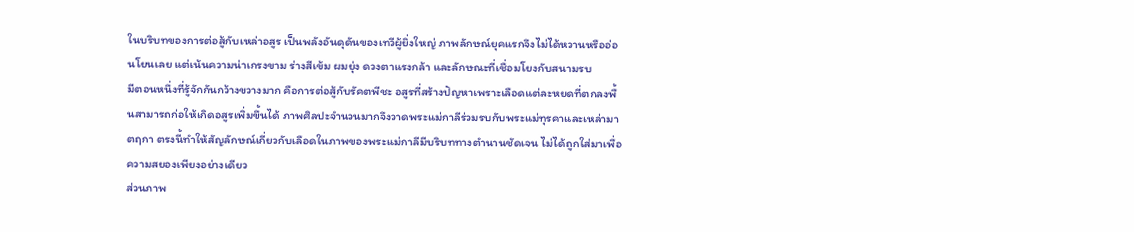ในบริบทของการต่อสู้กับเหล่าอสูร เป็นพลังอันดุดันของเทวีผู้ยิ่งใหญ่ ภาพลักษณ์ยุคแรกจึงไม่ได้หวานหรืออ่อนโยนเลย แต่เน้นความน่าเกรงขาม ร่างสีเข้ม ผมยุ่ง ดวงตาแรงกล้า และลักษณะที่เชื่อมโยงกับสนามรบ
มีตอนหนึ่งที่รู้จักกันกว้างขวางมาก คือการต่อสู้กับรัคตพีชะ อสูรที่สร้างปัญหาเพราะเลือดแต่ละหยดที่ตกลงพื้นสามารถก่อให้เกิดอสูรเพิ่มขึ้นได้ ภาพศิลปะจำนวนมากจึงวาดพระแม่กาลีร่วมรบกับพระแม่ทุรคาและเหล่ามาตฤกา ตรงนี้ทำให้สัญลักษณ์เกี่ยวกับเลือดในภาพของพระแม่กาลีมีบริบททางตำนานชัดเจน ไม่ได้ถูกใส่มาเพื่อความสยองเพียงอย่างเดียว
ส่วนภาพ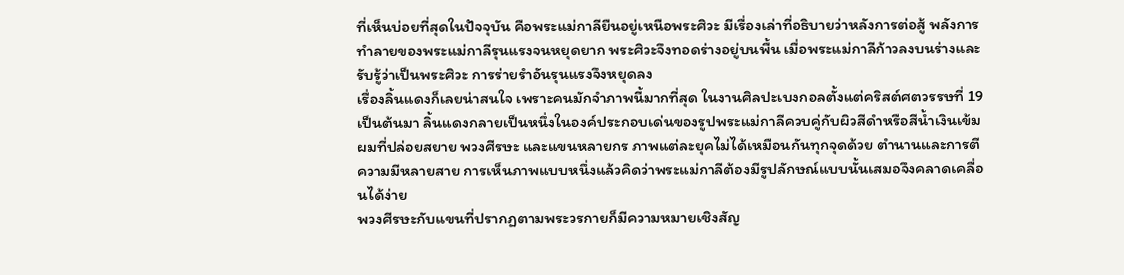ที่เห็นบ่อยที่สุดในปัจจุบัน คือพระแม่กาลียืนอยู่เหนือพระศิวะ มีเรื่องเล่าที่อธิบายว่าหลังการต่อสู้ พลังการทำลายของพระแม่กาลีรุนแรงจนหยุดยาก พระศิวะจึงทอดร่างอยู่บนพื้น เมื่อพระแม่กาลีก้าวลงบนร่างและรับรู้ว่าเป็นพระศิวะ การร่ายรำอันรุนแรงจึงหยุดลง
เรื่องลิ้นแดงก็เลยน่าสนใจ เพราะคนมักจำภาพนี้มากที่สุด ในงานศิลปะเบงกอลตั้งแต่คริสต์ศตวรรษที่ 19 เป็นต้นมา ลิ้นแดงกลายเป็นหนึ่งในองค์ประกอบเด่นของรูปพระแม่กาลีควบคู่กับผิวสีดำหรือสีน้ำเงินเข้ม ผมที่ปล่อยสยาย พวงศีรษะ และแขนหลายกร ภาพแต่ละยุคไม่ได้เหมือนกันทุกจุดด้วย ตำนานและการตีความมีหลายสาย การเห็นภาพแบบหนึ่งแล้วคิดว่าพระแม่กาลีต้องมีรูปลักษณ์แบบนั้นเสมอจึงคลาดเคลื่อนได้ง่าย
พวงศีรษะกับแขนที่ปรากฏตามพระวรกายก็มีความหมายเชิงสัญ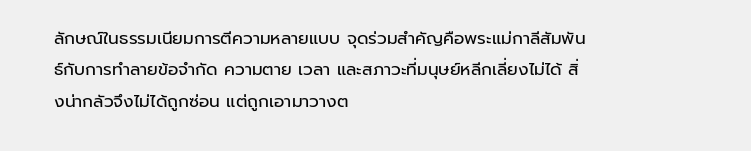ลักษณ์ในธรรมเนียมการตีความหลายแบบ จุดร่วมสำคัญคือพระแม่กาลีสัมพันธ์กับการทำลายข้อจำกัด ความตาย เวลา และสภาวะที่มนุษย์หลีกเลี่ยงไม่ได้ สิ่งน่ากลัวจึงไม่ได้ถูกซ่อน แต่ถูกเอามาวางต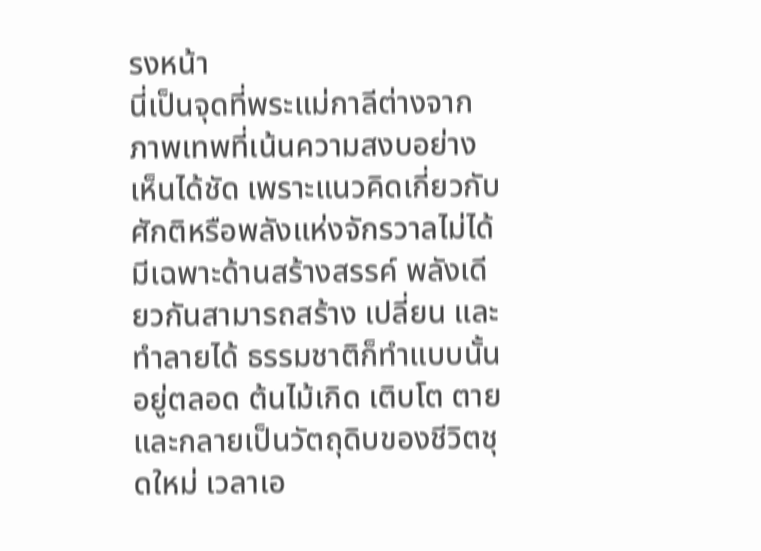รงหน้า
นี่เป็นจุดที่พระแม่กาลีต่างจากภาพเทพที่เน้นความสงบอย่างเห็นได้ชัด เพราะแนวคิดเกี่ยวกับศักติหรือพลังแห่งจักรวาลไม่ได้มีเฉพาะด้านสร้างสรรค์ พลังเดียวกันสามารถสร้าง เปลี่ยน และทำลายได้ ธรรมชาติก็ทำแบบนั้นอยู่ตลอด ต้นไม้เกิด เติบโต ตาย และกลายเป็นวัตถุดิบของชีวิตชุดใหม่ เวลาเอ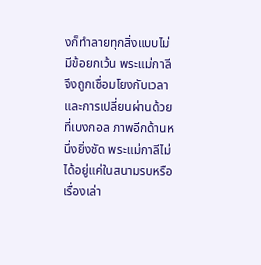งก็ทำลายทุกสิ่งแบบไม่มีข้อยกเว้น พระแม่กาลีจึงถูกเชื่อมโยงกับเวลาและการเปลี่ยนผ่านด้วย
ที่เบงกอล ภาพอีกด้านหนึ่งยิ่งชัด พระแม่กาลีไม่ได้อยู่แค่ในสนามรบหรือเรื่องเล่า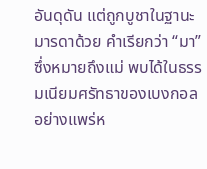อันดุดัน แต่ถูกบูชาในฐานะมารดาด้วย คำเรียกว่า “มา” ซึ่งหมายถึงแม่ พบได้ในธรรมเนียมศรัทธาของเบงกอลอย่างแพร่ห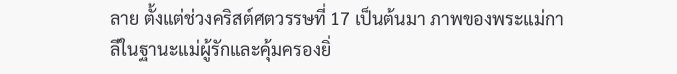ลาย ตั้งแต่ช่วงคริสต์ศตวรรษที่ 17 เป็นต้นมา ภาพของพระแม่กาลีในฐานะแม่ผู้รักและคุ้มครองยิ่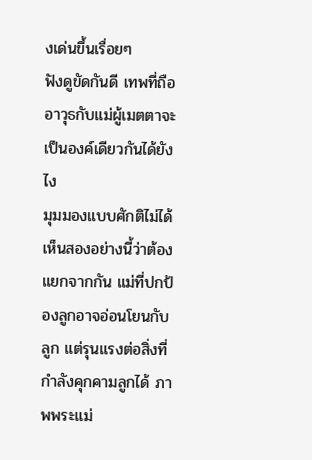งเด่นขึ้นเรื่อยๆ
ฟังดูขัดกันดี เทพที่ถืออาวุธกับแม่ผู้เมตตาจะเป็นองค์เดียวกันได้ยังไง
มุมมองแบบศักติไม่ได้เห็นสองอย่างนี้ว่าต้องแยกจากกัน แม่ที่ปกป้องลูกอาจอ่อนโยนกับลูก แต่รุนแรงต่อสิ่งที่กำลังคุกคามลูกได้ ภาพพระแม่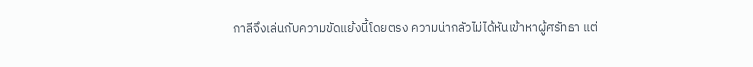กาลีจึงเล่นกับความขัดแย้งนี้โดยตรง ความน่ากลัวไม่ได้หันเข้าหาผู้ศรัทธา แต่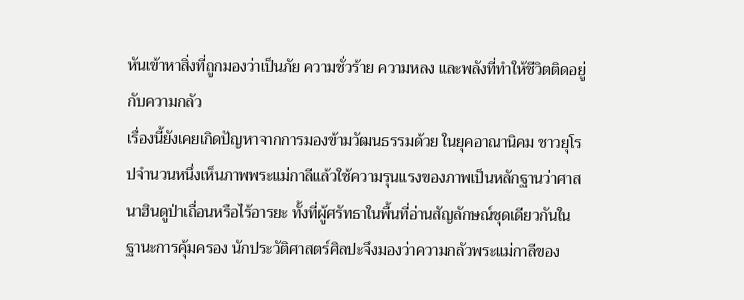หันเข้าหาสิ่งที่ถูกมองว่าเป็นภัย ความชั่วร้าย ความหลง และพลังที่ทำให้ชีวิตติดอยู่กับความกลัว
เรื่องนี้ยังเคยเกิดปัญหาจากการมองข้ามวัฒนธรรมด้วย ในยุคอาณานิคม ชาวยุโรปจำนวนหนึ่งเห็นภาพพระแม่กาลีแล้วใช้ความรุนแรงของภาพเป็นหลักฐานว่าศาสนาฮินดูป่าเถื่อนหรือไร้อารยะ ทั้งที่ผู้ศรัทธาในพื้นที่อ่านสัญลักษณ์ชุดเดียวกันในฐานะการคุ้มครอง นักประวัติศาสตร์ศิลปะจึงมองว่าความกลัวพระแม่กาลีของ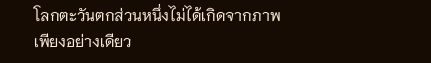โลกตะวันตกส่วนหนึ่งไม่ได้เกิดจากภาพเพียงอย่างเดียว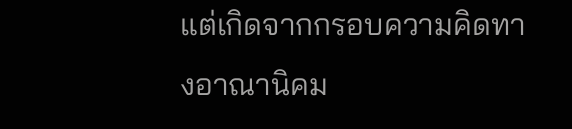แต่เกิดจากกรอบความคิดทางอาณานิคม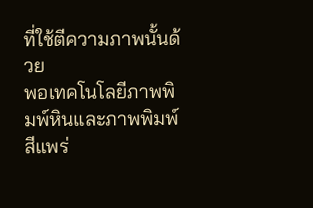ที่ใช้ตีความภาพนั้นด้วย
พอเทคโนโลยีภาพพิมพ์หินและภาพพิมพ์สีแพร่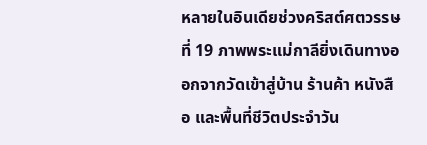หลายในอินเดียช่วงคริสต์ศตวรรษที่ 19 ภาพพระแม่กาลียิ่งเดินทางออกจากวัดเข้าสู่บ้าน ร้านค้า หนังสือ และพื้นที่ชีวิตประจำวัน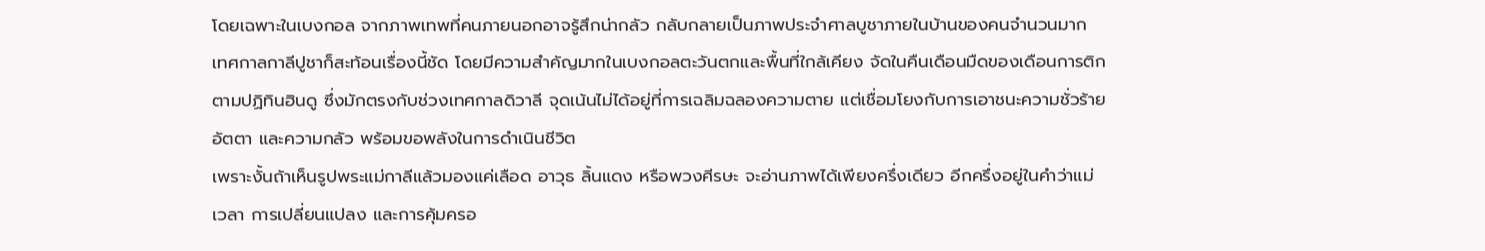โดยเฉพาะในเบงกอล จากภาพเทพที่คนภายนอกอาจรู้สึกน่ากลัว กลับกลายเป็นภาพประจำศาลบูชาภายในบ้านของคนจำนวนมาก
เทศกาลกาลีปูชาก็สะท้อนเรื่องนี้ชัด โดยมีความสำคัญมากในเบงกอลตะวันตกและพื้นที่ใกล้เคียง จัดในคืนเดือนมืดของเดือนการติกตามปฏิทินฮินดู ซึ่งมักตรงกับช่วงเทศกาลดิวาลี จุดเน้นไม่ได้อยู่ที่การเฉลิมฉลองความตาย แต่เชื่อมโยงกับการเอาชนะความชั่วร้าย อัตตา และความกลัว พร้อมขอพลังในการดำเนินชีวิต
เพราะงั้นถ้าเห็นรูปพระแม่กาลีแล้วมองแค่เลือด อาวุธ ลิ้นแดง หรือพวงศีรษะ จะอ่านภาพได้เพียงครึ่งเดียว อีกครึ่งอยู่ในคำว่าแม่ เวลา การเปลี่ยนแปลง และการคุ้มครอ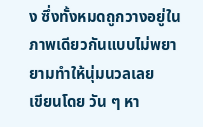ง ซึ่งทั้งหมดถูกวางอยู่ในภาพเดียวกันแบบไม่พยายามทำให้นุ่มนวลเลย
เขียนโดย วัน ๆ หา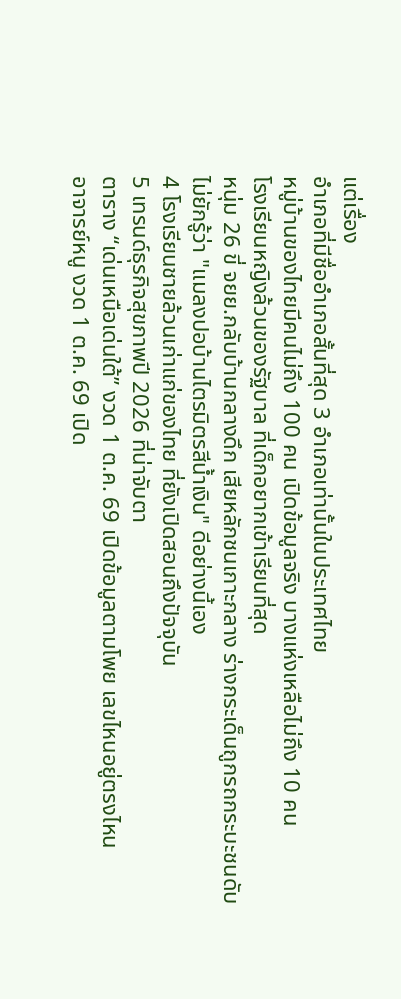แต่เรื่อง
อำเภอที่มีชื่ออำเภอสั้นที่สุด 3 อำเภอเท่านั้นในประเทศไทย
หมู่บ้านของไทยมีคนไม่ถึง 100 คน เปิดข้อมูลจริง บางแห่งเหลือไม่ถึง 10 คน
โรงเรียนหญิงล้วนของรัฐบาล ที่เด็กอยากเข้าเรียนที่สุด
หนุ่ม 26 ขี่ จยย.กลับบ้านกลางดึก เสียหลักชนเกาะกลาง ร่างกระเด็นถูกรถกระบะชนดับ
ไม่ยักรู้ว่า "แมลงปอบ้านไตรมิตรสีน้ำเงิน" ดีอย่างนี้เอง
4 โรงเรียนชายล้วนเก่าแก่ของไทย ที่ยังเปิดสอนถึงปัจจุบัน
5 เทรนด์ธุรกิจสุขภาพปี 2026 ที่น่าจับตา
ตาราง “เด่นเหนือเด่นใต้” งวด 1 ต.ค. 69 เปิดข้อมูลตามโพย เลขไหนอยู่ตรงไหน
อาจารย์หนู งวด 1 ต.ค. 69 เปิด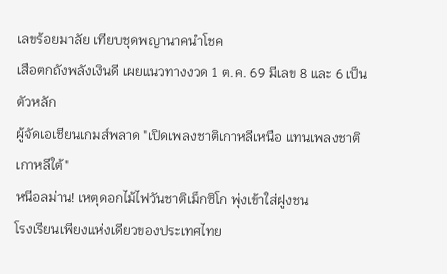เลขร้อยมาลัย เทียบชุดพญานาคนำโชค
เสือตกถังพลังเงินดี เผยแนวทางงวด 1 ต.ค. 69 มีเลข 8 และ 6 เป็นตัวหลัก
ผู้จัดเอเชียนเกมส์พลาด "เปิดเพลงชาติเกาหลีเหนือ แทนเพลงชาติเกาหลีใต้"
หนีอลม่าน! เหตุดอกไม้ไฟวันชาติเม็กซิโก พุ่งเข้าใส่ฝูงชน
โรงเรียนเพียงแห่งเดียวของประเทศไทย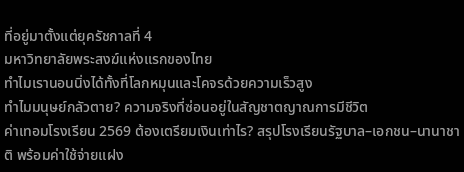ที่อยู่มาตั้งแต่ยุครัชกาลที่ 4
มหาวิทยาลัยพระสงฆ์แห่งแรกของไทย
ทำไมเรานอนนิ่งได้ทั้งที่โลกหมุนและโคจรด้วยความเร็วสูง
ทำไมมนุษย์กลัวตาย? ความจริงที่ซ่อนอยู่ในสัญชาตญาณการมีชีวิต
ค่าเทอมโรงเรียน 2569 ต้องเตรียมเงินเท่าไร? สรุปโรงเรียนรัฐบาล–เอกชน–นานาชาติ พร้อมค่าใช้จ่ายแฝง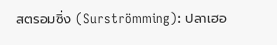สตรอมซิ่ง (Surströmming): ปลาเฮอ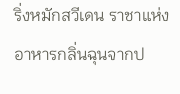ริ่งหมักสวีเดน ราชาแห่งอาหารกลิ่นฉุนจากป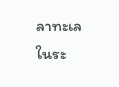ลาทะเลในระ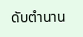ดับตำนาน